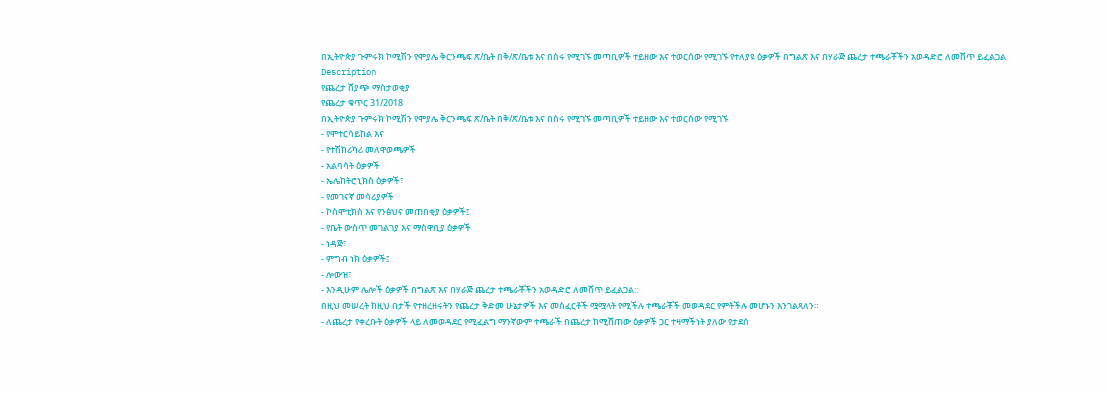በኢትዮጵያ ጉምሩክ ኮሚሽን የሞያሌ ቅርንጫፍ ጽ/ቤት በቅ/ጽ/ቤቱ እና በስሩ የሚገኙ መጣቢዎች ተይዘው እና ተወርሰው የሚገኙ የተለያዩ ዕቃዎች በግልጽ እና በሃራጅ ጨረታ ተጫራቾችን አወዳድሮ ለመሸጥ ይፈልጋል
Description
የጨረታ ሸያጭ ማስታወቂያ
የጨረታ ቁጥር 31/2018
በኢትዮጵያ ጉምሩክ ኮሚሽን የሞያሌ ቅርንጫፍ ጽ/ቤት በቅ/ጽ/ቤቱ እና በስሩ የሚገኙ መጣቢዎች ተይዘው እና ተወርሰው የሚገኙ
- የሞተርሳይከል እና
- የተሽከሪካሪ መለዋወጫዎች
- አልባሳት ዕቃዎች
- ኤሌከትሮኒክስ ዕቃዎች፣
- የመገናኛ መሳሪያዎች
- ኮስሞቲክስ እና የንፅህና መጠበቂያ ዕቃዎች፤
- የቤት ውስጥ መገልገያ እና ማስዋቢያ ዕቃዎች
- ነዳጅ፣
- ምግብ ነክ ዕቃዎች፤
- ሎውዝ፣
- እንዲሁም ሌሎች ዕቃዎች በግልጽ እና በሃራጅ ጨረታ ተጫራቾችን አወዳድሮ ለመሸጥ ይፈልጋል::
በዚህ መሠረት ከዚህ በታች የተዘረዘሩትን የጨረታ ቅድመ ሁኔታዎች እና መስፈርቶች ሟሟላት የሚችሉ ተጫራቾች መወዳደር የምትችሉ መሆኑን እንገልጻለን።
- ለጨረታ የቀረቡት ዕቃዎች ላይ ለመወዳደር የሚፈልግ ማንኛውም ተጫራች በጨረታ ከሚሸጠው ዕቃዎች ጋር ተዛማችነት ያለው የታደሰ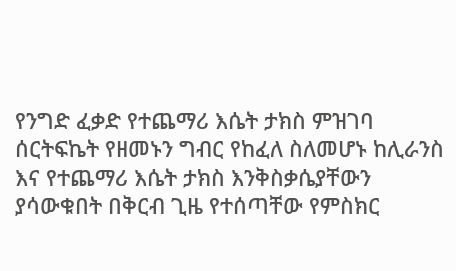የንግድ ፈቃድ የተጨማሪ እሴት ታክስ ምዝገባ ሰርትፍኬት የዘመኑን ግብር የከፈለ ስለመሆኑ ከሊራንስ እና የተጨማሪ እሴት ታክስ እንቅስቃሴያቸውን ያሳውቁበት በቅርብ ጊዜ የተሰጣቸው የምስክር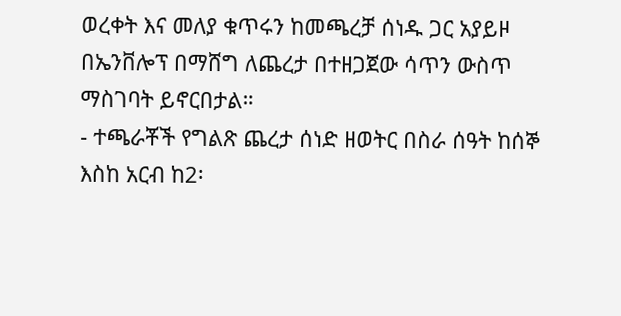ወረቀት እና መለያ ቁጥሩን ከመጫረቻ ሰነዱ ጋር አያይዞ በኤንቨሎፕ በማሸግ ለጨረታ በተዘጋጀው ሳጥን ውስጥ ማስገባት ይኖርበታል።
- ተጫራቾች የግልጽ ጨረታ ሰነድ ዘወትር በስራ ሰዓት ከሰኞ እስከ አርብ ከ2፡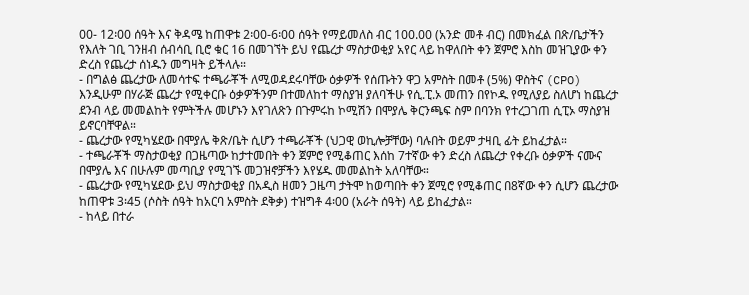00- 12፡00 ሰዓት እና ቅዳሜ ከጠዋቱ 2፡00-6፡00 ሰዓት የማይመለስ ብር 100.00 (አንድ መቶ ብር) በመክፈል በጽ/ቤታችን የእለት ገቢ ገንዘብ ሰብሳቢ ቢሮ ቁር 16 በመገኘት ይህ የጨረታ ማስታወቂያ አየር ላይ ከዋለበት ቀን ጀምሮ እስከ መዝጊያው ቀን ድረስ የጨረታ ሰነዱን መግዛት ይችላሉ።
- በግልፅ ጨረታው ለመሳተፍ ተጫራቾች ለሚወዳደሩባቸው ዕቃዎች የሰጡትን ዋጋ አምስት በመቶ (5%) ዋስትና (CPO) እንዲሁም በሃራጅ ጨረታ የሚቀርቡ ዕቃዎችንም በተመለከተ ማስያዝ ያለባችሁ የሲ.ፒ.ኦ መጠን በየኮዱ የሚለያይ ስለሆነ ከጨረታ ደንብ ላይ መመልከት የምትችሉ መሆኑን እየገለጽን በጉምሩከ ኮሚሽን በሞያሌ ቅርንጫፍ ስም በባንክ የተረጋገጠ ሲፒኦ ማስያዝ ይኖርባቸዋል።
- ጨረታው የሚካሄደው በሞያሌ ቅጽ/ቤት ሲሆን ተጫራቾች (ህጋዊ ወኪሎቻቸው) ባሉበት ወይም ታዛቢ ፊት ይከፈታል።
- ተጫራቾች ማስታወቂያ በጋዜጣው ከታተመበት ቀን ጀምሮ የሚቆጠር እሰከ 7ተኛው ቀን ድረስ ለጨረታ የቀረቡ ዕቃዎች ናሙና በሞያሌ እና በሁሉም መጣቢያ የሚገኙ መጋዝኖቻችን እየሄዱ መመልከት አለባቸው።
- ጨረታው የሚካሄደው ይህ ማስታወቂያ በአዲስ ዘመን ጋዜጣ ታትሞ ከወጣበት ቀን ጀሚሮ የሚቆጠር በ8ኛው ቀን ሲሆን ጨረታው ከጠዋቱ 3፡45 (ሶስት ሰዓት ከአርባ አምስት ደቅቃ) ተዝግቶ 4፡00 (አራት ሰዓት) ላይ ይከፈታል።
- ከላይ በተራ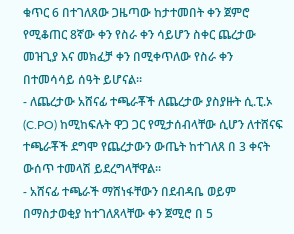ቁጥር 6 በተገለጸው ጋዜጣው ከታተመበት ቀን ጀምሮ የሚቆጠር 8ኛው ቀን የስራ ቀን ሳይሆን ስቀር ጨረታው መዝጊያ እና መክፈቻ ቀን በሚቀጥለው የስራ ቀን በተመሳሳይ ሰዓት ይሆናል።
- ለጨረታው አሸናፊ ተጫራቾች ለጨረታው ያስያዙት ሲ.ፒ.ኦ (C.PO) ከሚከፍሉት ዋጋ ጋር የሚታሰብላቸው ሲሆን ለተሸናፍ ተጫራቾች ደግሞ የጨረታውን ውጤት ከተገለጸ በ 3 ቀናት ውሰጥ ተመላሽ ይደረግላቸዋል።
- አሸናፊ ተጫራች ማሸነፋቸውን በደብዳቤ ወይም በማስታወቂያ ከተገለጸላቸው ቀን ጀሚሮ በ 5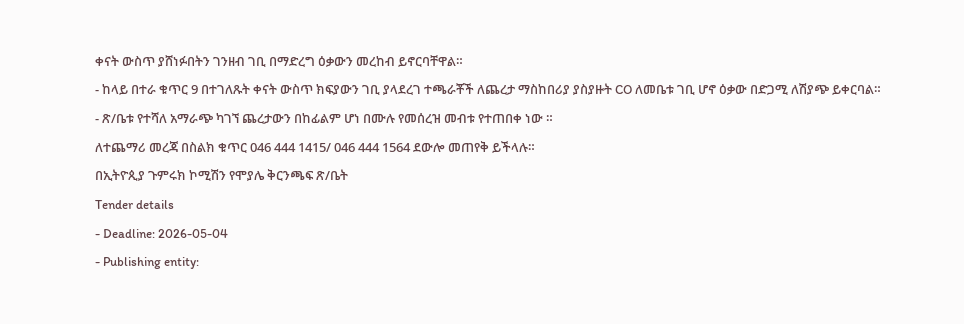ቀናት ውስጥ ያሸነፉበትን ገንዘብ ገቢ በማድረግ ዕቃውን መረከብ ይኖርባቸዋል።
- ከላይ በተራ ቁጥር 9 በተገለጹት ቀናት ውስጥ ክፍያውን ገቢ ያላደረገ ተጫራቾች ለጨረታ ማስከበሪያ ያስያዙት CO ለመቤቱ ገቢ ሆኖ ዕቃው በድጋሚ ለሽያጭ ይቀርባል።
- ጽ/ቤቱ የተሻለ አማራጭ ካገኘ ጨረታውን በከፊልም ሆነ በሙሉ የመሰረዝ መብቱ የተጠበቀ ነው ።
ለተጨማሪ መረጃ በስልክ ቁጥር 046 444 1415/ 046 444 1564 ደውሎ መጠየቅ ይችላሉ።
በኢትዮጲያ ጉምሩክ ኮሚሽን የሞያሌ ቅርንጫፍ ጽ/ቤት
Tender details
- Deadline: 2026-05-04
- Publishing entity: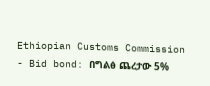Ethiopian Customs Commission
- Bid bond: በግልፅ ጨረታው 5%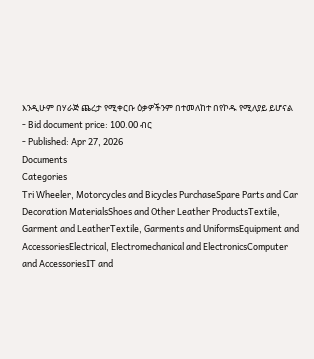እንዲሁም በሃራጅ ጨረታ የሚቀርቡ ዕቃዎችንም በተመለከተ በየኮዱ የሚለያይ ይሆናል
- Bid document price: 100.00 ብር
- Published: Apr 27, 2026
Documents
Categories
Tri Wheeler, Motorcycles and Bicycles PurchaseSpare Parts and Car Decoration MaterialsShoes and Other Leather ProductsTextile, Garment and LeatherTextile, Garments and UniformsEquipment and AccessoriesElectrical, Electromechanical and ElectronicsComputer and AccessoriesIT and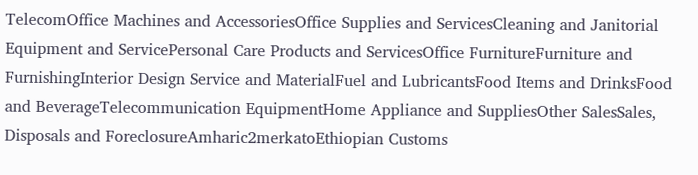TelecomOffice Machines and AccessoriesOffice Supplies and ServicesCleaning and Janitorial Equipment and ServicePersonal Care Products and ServicesOffice FurnitureFurniture and FurnishingInterior Design Service and MaterialFuel and LubricantsFood Items and DrinksFood and BeverageTelecommunication EquipmentHome Appliance and SuppliesOther SalesSales, Disposals and ForeclosureAmharic2merkatoEthiopian Customs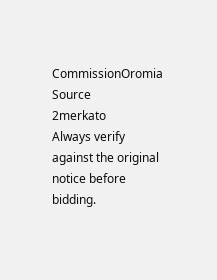CommissionOromia
Source
2merkato
Always verify against the original notice before bidding.